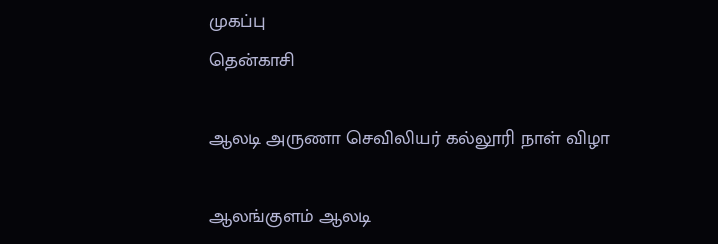முகப்பு
தென்காசி

ஆலடி அருணா செவிலியர் கல்லூரி நாள் விழா

ஆலங்குளம் ஆலடி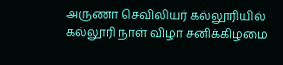அருணா செவிலியர் கல்லூரியில் கல்லூரி நாள் விழா சனிக்கிழமை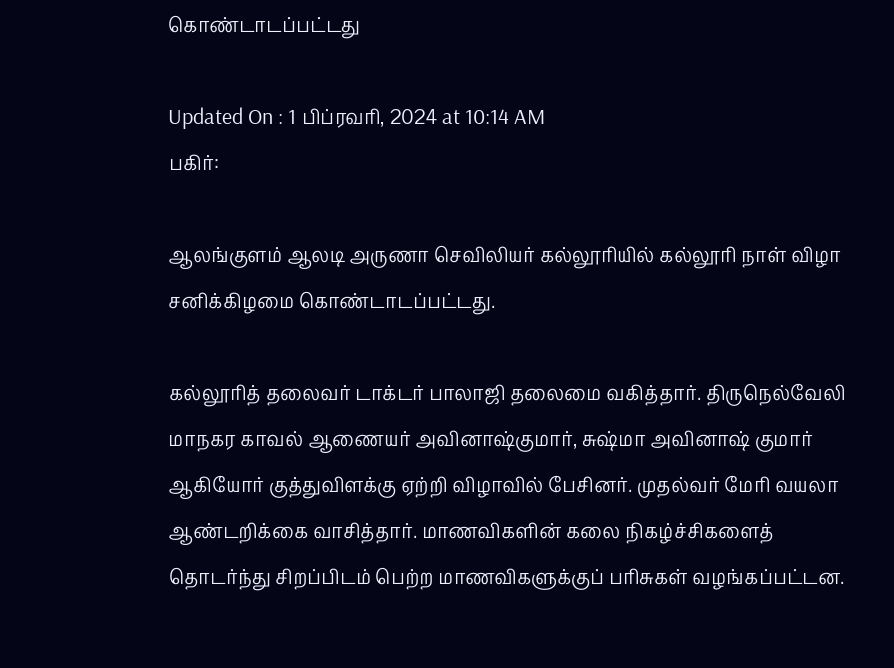கொண்டாடப்பட்டது

Updated On : 1 பிப்ரவரி, 2024 at 10:14 AM
பகிர்:

ஆலங்குளம் ஆலடி அருணா செவிலியர் கல்லூரியில் கல்லூரி நாள் விழா சனிக்கிழமை கொண்டாடப்பட்டது.

கல்லூரித் தலைவர் டாக்டர் பாலாஜி தலைமை வகித்தார். திருநெல்வேலி மாநகர காவல் ஆணையர் அவினாஷ்குமார், சுஷ்மா அவினாஷ் குமார் ஆகியோர் குத்துவிளக்கு ஏற்றி விழாவில் பேசினர். முதல்வர் மேரி வயலா ஆண்டறிக்கை வாசித்தார். மாணவிகளின் கலை நிகழ்ச்சிகளைத் தொடர்ந்து சிறப்பிடம் பெற்ற மாணவிகளுக்குப் பரிசுகள் வழங்கப்பட்டன.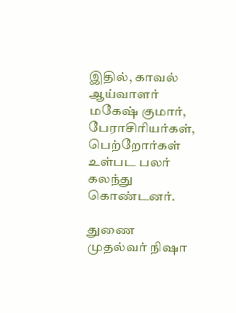இதில், காவல் ஆய்வாளர் மகேஷ் குமார், பேராசிரியர்கள், பெற்றோர்கள் உள்பட பலர் கலந்து கொண்டனர்.

துணை முதல்வர் நிஷா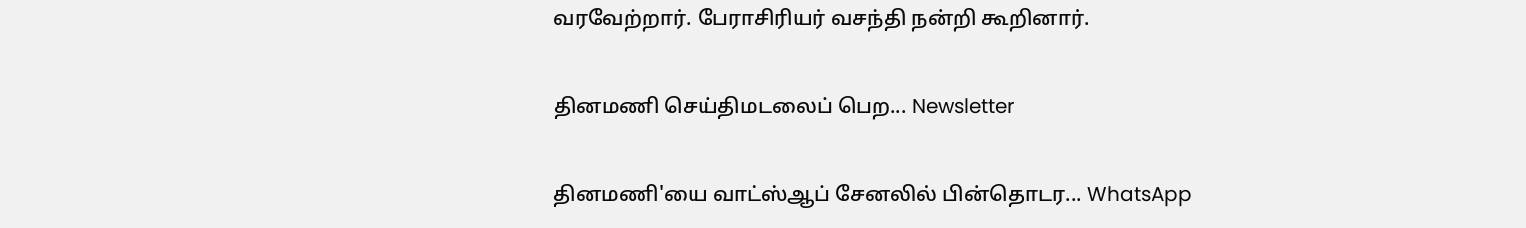வரவேற்றார். பேராசிரியர் வசந்தி நன்றி கூறினார்.

தினமணி செய்திமடலைப் பெற... Newsletter

தினமணி'யை வாட்ஸ்ஆப் சேனலில் பின்தொடர... WhatsApp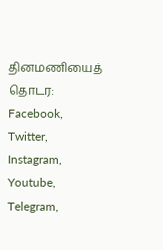தினமணியைத் தொடர: Facebook, Twitter, Instagram, Youtube, Telegram,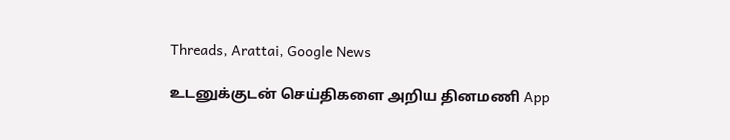Threads, Arattai, Google News

உடனுக்குடன் செய்திகளை அறிய தினமணி App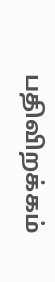பதிவிறக்கம்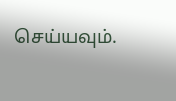செய்யவும்.